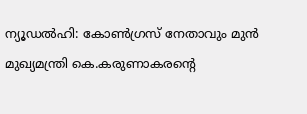ന്യൂഡൽഹി: കോൺഗ്രസ് നേതാവും മുൻ മുഖ്യമന്ത്രി കെ.കരുണാകരൻ്റെ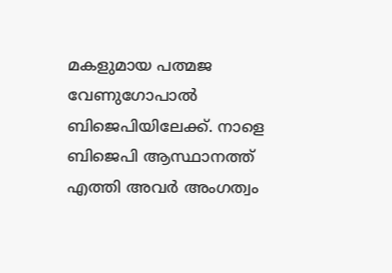മകളുമായ പത്മജ വേണുഗോപാൽ ബിജെപിയിലേക്ക്. നാളെ ബിജെപി ആസ്ഥാനത്ത് എത്തി അവർ അംഗത്വം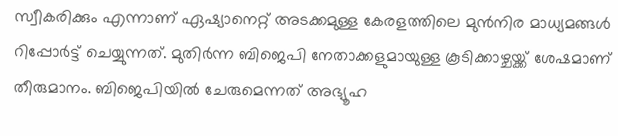സ്വീകരിക്കും എന്നാണ് ഏഷ്യാനെറ്റ് അടക്കമുള്ള കേരളത്തിലെ മുൻനിര മാധ്യമങ്ങൾ റിപ്പോർട്ട് ചെയ്യുന്നത്. മുതിർന്ന ബിജെപി നേതാക്കളുമായുള്ള കൂടിക്കാഴ്ചയ്ക്ക് ശേഷമാണ് തീരുമാനം. ബിജെപിയിൽ ചേരുമെന്നത് അഭ്യൂഹ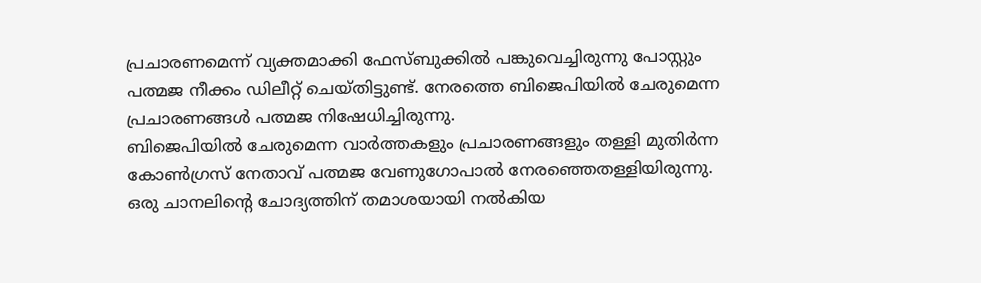പ്രചാരണമെന്ന് വ്യക്തമാക്കി ഫേസ്ബുക്കിൽ പങ്കുവെച്ചിരുന്നു പോസ്റ്റും പത്മജ നീക്കം ഡിലീറ്റ് ചെയ്തിട്ടുണ്ട്. നേരത്തെ ബിജെപിയിൽ ചേരുമെന്ന പ്രചാരണങ്ങൾ പത്മജ നിഷേധിച്ചിരുന്നു.
ബിജെപിയിൽ ചേരുമെന്ന വാർത്തകളും പ്രചാരണങ്ങളും തള്ളി മുതിർന്ന കോൺഗ്രസ് നേതാവ് പത്മജ വേണുഗോപാൽ നേരഞ്ഞെതള്ളിയിരുന്നു. ഒരു ചാനലിന്റെ ചോദ്യത്തിന് തമാശയായി നൽകിയ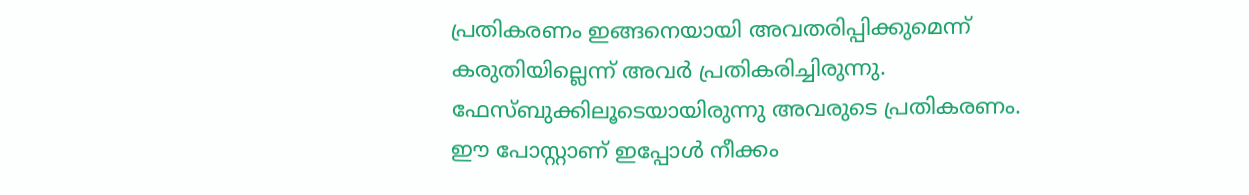പ്രതികരണം ഇങ്ങനെയായി അവതരിപ്പിക്കുമെന്ന് കരുതിയില്ലെന്ന് അവർ പ്രതികരിച്ചിരുന്നു. ഫേസ്ബുക്കിലൂടെയായിരുന്നു അവരുടെ പ്രതികരണം. ഈ പോസ്റ്റാണ് ഇപ്പോൾ നീക്കം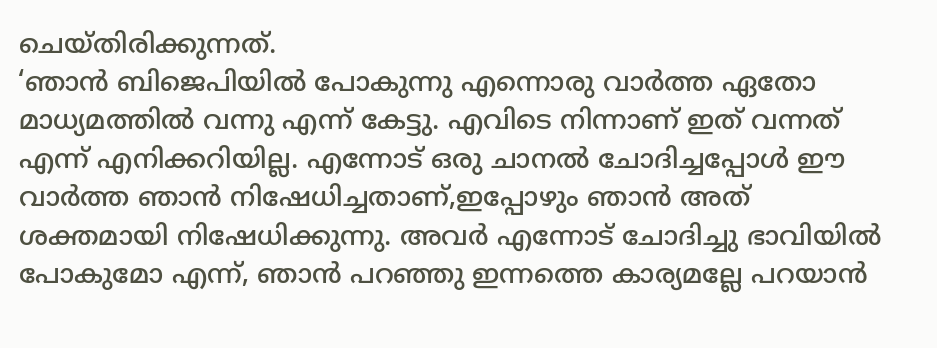ചെയ്തിരിക്കുന്നത്.
‘ഞാൻ ബിജെപിയിൽ പോകുന്നു എന്നൊരു വാർത്ത ഏതോ മാധ്യമത്തിൽ വന്നു എന്ന് കേട്ടു. എവിടെ നിന്നാണ് ഇത് വന്നത് എന്ന് എനിക്കറിയില്ല. എന്നോട് ഒരു ചാനൽ ചോദിച്ചപ്പോൾ ഈ വാർത്ത ഞാൻ നിഷേധിച്ചതാണ്,ഇപ്പോഴും ഞാൻ അത് ശക്തമായി നിഷേധിക്കുന്നു. അവർ എന്നോട് ചോദിച്ചു ഭാവിയിൽ പോകുമോ എന്ന്, ഞാൻ പറഞ്ഞു ഇന്നത്തെ കാര്യമല്ലേ പറയാൻ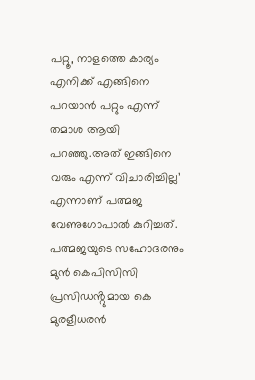പറ്റൂ, നാളത്തെ കാര്യം എനിക്ക് എങ്ങിനെ പറയാൻ പറ്റും എന്ന് തമാശ ആയി പറഞ്ഞു.അത് ഇങ്ങിനെ വരും എന്ന് വിചാരിച്ചില്ല’ എന്നാണ് പത്മജ വേണുഗോപാൽ കുറിച്ചത്.
പത്മജയുടെ സഹോദരനും മുൻ കെപിസിസി പ്രസിഡൻ്റുമായ കെ മുരളീധരൻ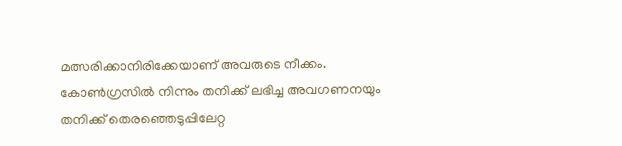മത്സരിക്കാനിരിക്കേയാണ് അവരുടെ നീക്കം. കോൺഗ്രസിൽ നിന്നും തനിക്ക് ലഭിച്ച അവഗണനയും തനിക്ക് തെരഞ്ഞെടുപ്പിലേറ്റ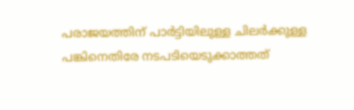പരാജയത്തിന് പാർട്ടിയിലുള്ള ചിലർക്കുള്ള പങ്കിനെതിരേ നടപടിയെടുക്കാത്തത്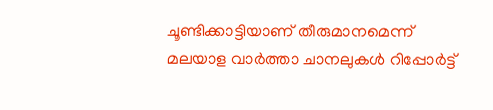ചൂണ്ടിക്കാട്ടിയാണ് തീരുമാനമെന്ന് മലയാള വാർത്താ ചാനലുകൾ റിപ്പോർട്ട്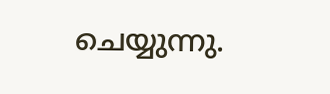ചെയ്യുന്നു.